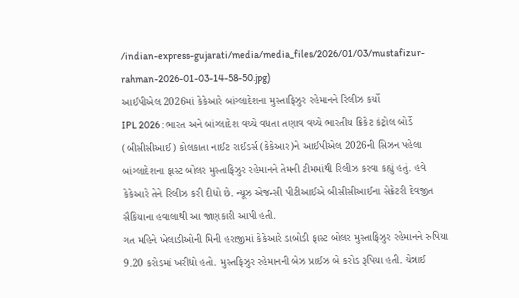/indian-express-gujarati/media/media_files/2026/01/03/mustafizur-rahman-2026-01-03-14-58-50.jpg)
આઈપીએલ 2026માં કેકેઆરે બાંગ્લાદેશના મુસ્તાફિઝુર રહેમાનને રિલીઝ કર્યો
IPL 2026 : ભારત અને બાંગ્લાદેશ વચ્ચે વધતા તણાવ વચ્ચે ભારતીય ક્રિકેટ કંટ્રોલ બોર્ડે (બીસીસીઆઈ) કોલકાતા નાઈટ રાઈડર્સ (કેકેઆર)ને આઈપીએલ 2026ની સિઝન પહેલા બાંગ્લાદેશના ફાસ્ટ બોલર મુસ્તાફિઝુર રહેમાનને તેમની ટીમમાંથી રિલીઝ કરવા કહ્યું હતું. હવે કેકેઆરે તેને રિલીઝ કરી દીધો છે. ન્યૂઝ એજન્સી પીટીઆઈએ બીસીસીઆઈના સેક્રેટરી દેવજીત સૈકિયાના હવાલાથી આ જાણકારી આપી હતી.
ગત મહિને ખેલાડીઓની મિની હરાજીમાં કેકેઆરે ડાબોડી ફાસ્ટ બોલર મુસ્તાફિઝુર રહેમાનને રુપિયા 9.20 કરોડમાં ખરીદ્યો હતો. મુસ્તફિઝુર રહેમાનની બેઝ પ્રાઈઝ બે કરોડ રૂપિયા હતી. ચેન્નાઈ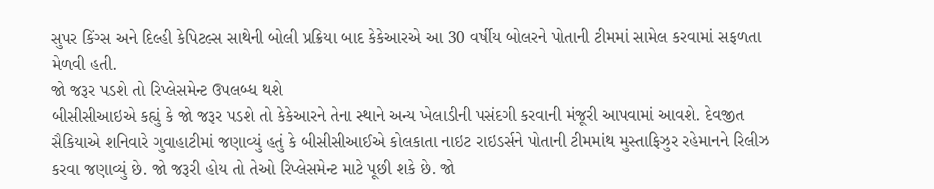સુપર કિંગ્સ અને દિલ્હી કેપિટલ્સ સાથેની બોલી પ્રક્રિયા બાદ કેકેઆરએ આ 30 વર્ષીય બોલરને પોતાની ટીમમાં સામેલ કરવામાં સફળતા મેળવી હતી.
જો જરૂર પડશે તો રિપ્લેસમેન્ટ ઉપલબ્ધ થશે
બીસીસીઆઇએ કહ્યું કે જો જરૂર પડશે તો કેકેઆરને તેના સ્થાને અન્ય ખેલાડીની પસંદગી કરવાની મંજૂરી આપવામાં આવશે. દેવજીત સૈકિયાએ શનિવારે ગુવાહાટીમાં જણાવ્યું હતું કે બીસીસીઆઈએ કોલકાતા નાઇટ રાઇડર્સને પોતાની ટીમમાંથ મુસ્તાફિઝુર રહેમાનને રિલીઝ કરવા જણાવ્યું છે. જો જરૂરી હોય તો તેઓ રિપ્લેસમેન્ટ માટે પૂછી શકે છે. જો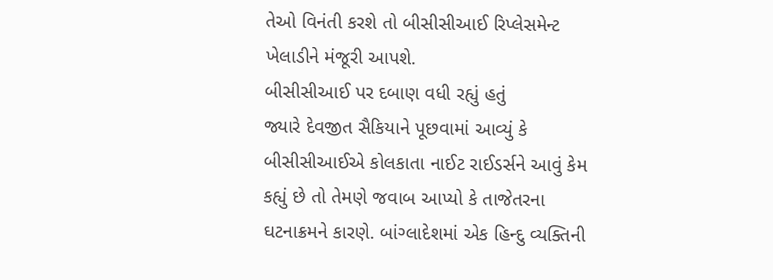તેઓ વિનંતી કરશે તો બીસીસીઆઈ રિપ્લેસમેન્ટ ખેલાડીને મંજૂરી આપશે.
બીસીસીઆઈ પર દબાણ વધી રહ્યું હતું
જ્યારે દેવજીત સૈકિયાને પૂછવામાં આવ્યું કે બીસીસીઆઈએ કોલકાતા નાઈટ રાઈડર્સને આવું કેમ કહ્યું છે તો તેમણે જવાબ આપ્યો કે તાજેતરના ઘટનાક્રમને કારણે. બાંગ્લાદેશમાં એક હિન્દુ વ્યક્તિની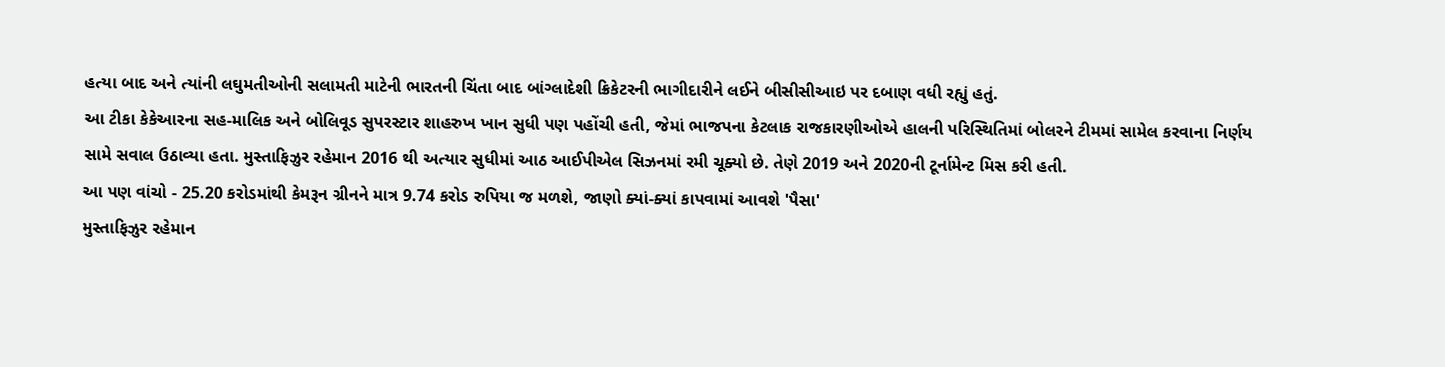હત્યા બાદ અને ત્યાંની લઘુમતીઓની સલામતી માટેની ભારતની ચિંતા બાદ બાંગ્લાદેશી ક્રિકેટરની ભાગીદારીને લઈને બીસીસીઆઇ પર દબાણ વધી રહ્યું હતું.
આ ટીકા કેકેઆરના સહ-માલિક અને બોલિવૂડ સુપરસ્ટાર શાહરુખ ખાન સુધી પણ પહોંચી હતી, જેમાં ભાજપના કેટલાક રાજકારણીઓએ હાલની પરિસ્થિતિમાં બોલરને ટીમમાં સામેલ કરવાના નિર્ણય સામે સવાલ ઉઠાવ્યા હતા. મુસ્તાફિઝુર રહેમાન 2016 થી અત્યાર સુધીમાં આઠ આઈપીએલ સિઝનમાં રમી ચૂક્યો છે. તેણે 2019 અને 2020ની ટૂર્નામેન્ટ મિસ કરી હતી.
આ પણ વાંચો - 25.20 કરોડમાંથી કેમરૂન ગ્રીનને માત્ર 9.74 કરોડ રુપિયા જ મળશે, જાણો ક્યાં-ક્યાં કાપવામાં આવશે 'પૈસા'
મુસ્તાફિઝુર રહેમાન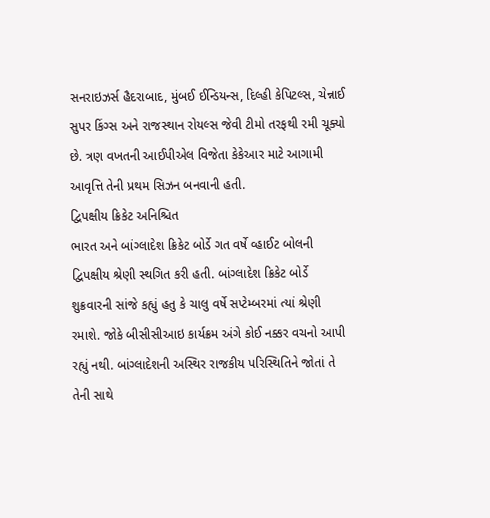સનરાઇઝર્સ હૈદરાબાદ, મુંબઈ ઈન્ડિયન્સ, દિલ્હી કેપિટલ્સ, ચેન્નાઈ સુપર કિંગ્સ અને રાજસ્થાન રોયલ્સ જેવી ટીમો તરફથી રમી ચૂક્યો છે. ત્રણ વખતની આઈપીએલ વિજેતા કેકેઆર માટે આગામી આવૃત્તિ તેની પ્રથમ સિઝન બનવાની હતી.
દ્વિપક્ષીય ક્રિકેટ અનિશ્ચિત
ભારત અને બાંગ્લાદેશ ક્રિકેટ બોર્ડે ગત વર્ષે વ્હાઈટ બોલની દ્વિપક્ષીય શ્રેણી સ્થગિત કરી હતી. બાંગ્લાદેશ ક્રિકેટ બોર્ડે શુક્રવારની સાંજે કહ્યું હતુ કે ચાલુ વર્ષે સપ્ટેમ્બરમાં ત્યાં શ્રેણી રમાશે. જોકે બીસીસીઆઇ કાર્યક્રમ અંગે કોઈ નક્કર વચનો આપી રહ્યું નથી. બાંગ્લાદેશની અસ્થિર રાજકીય પરિસ્થિતિને જોતાં તે તેની સાથે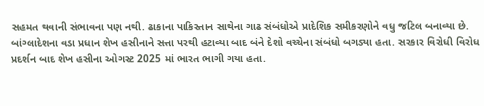સહમત થવાની સંભાવના પણ નથી. ઢાકાના પાકિસ્તાન સાથેના ગાઢ સંબંધોએ પ્રાદેશિક સમીકરણોને વધુ જટિલ બનાવ્યા છે.
બાંગ્લાદેશના વડા પ્રધાન શેખ હસીનાને સત્તા પરથી હટાવ્યા બાદ બંને દેશો વચ્ચેના સંબંધો બગડ્યા હતા. સરકાર વિરોધી વિરોધ પ્રદર્શન બાદ શેખ હસીના ઓગસ્ટ 2025 માં ભારત ભાગી ગયા હતા.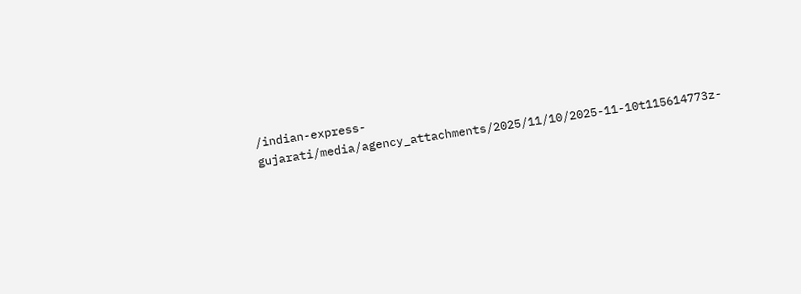/indian-express-gujarati/media/agency_attachments/2025/11/10/2025-11-10t115614773z-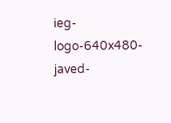ieg-logo-640x480-javed-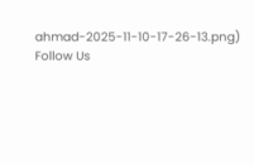ahmad-2025-11-10-17-26-13.png)
Follow Us